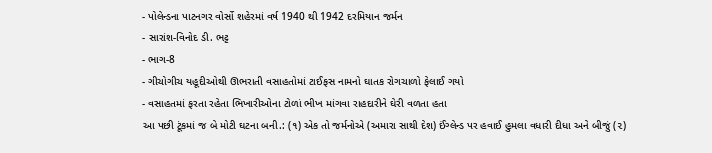- પોલેન્ડના પાટનગર વોર્સો શહેરમાં વર્ષ 1940 થી 1942 દરમિયાન જર્મન
- સારાંશ-વિનોદ ડી. ભટ્ટ
- ભાગ-8
- ગીચોગીચ યહૂદીઓથી ઊભરાતી વસાહતોમાં ટાઈફસ નામનો ઘાતક રોગચાળો ફેલાઈ ગયો
- વસાહતમાં ફરતા રહેતા ભિખારીઓના ટોળાં ભીખ માંગવા રાહદારીને ઘેરી વળતા હતા
આ પછી ટૂંકમાં જ બે મોટી ઘટના બની.: (૧) એક તો જર્મનોએ (અમારા સાથી દેશ) ઈંગ્લેન્ડ પર હવાઈ હુમલા વધારી દીધા અને બીજું (૨)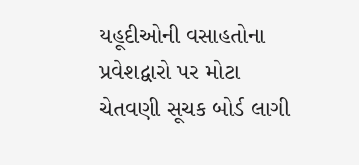યહૂદીઓની વસાહતોના પ્રવેશદ્વારો પર મોટા ચેતવણી સૂચક બોર્ડ લાગી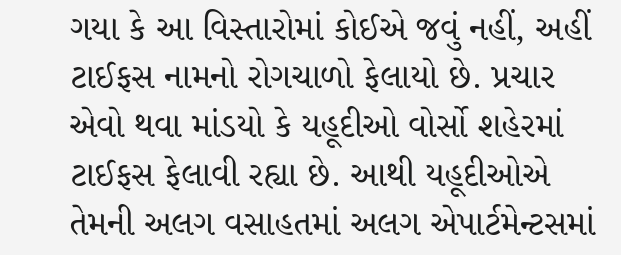ગયા કે આ વિસ્તારોમાં કોઈએ જવું નહીં, અહીં ટાઈફસ નામનો રોગચાળો ફેલાયો છે. પ્રચાર એવો થવા માંડયો કે યહૂદીઓ વોર્સો શહેરમાં ટાઈફસ ફેલાવી રહ્યા છે. આથી યહૂદીઓએ તેમની અલગ વસાહતમાં અલગ એપાર્ટમેન્ટસમાં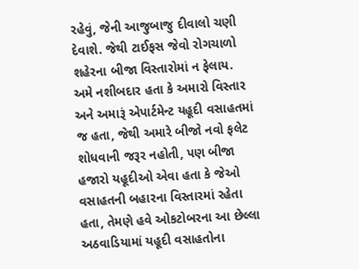રહેવું, જેની આજુબાજુ દીવાલો ચણી દેવાશે. જેથી ટાઈફસ જેવો રોગચાળો શહેરના બીજા વિસ્તારોમાં ન ફેલાય.
અમે નશીબદાર હતા કે અમારો વિસ્તાર અને અમારૂં એપાર્ટમેન્ટ યહૂદી વસાહતમાં જ હતા, જેથી અમારે બીજો નવો ફલેટ શોધવાની જરૂર નહોતી, પણ બીજા હજારો યહૂદીઓ એવા હતા કે જેઓ વસાહતની બહારના વિસ્તારમાં રહેતા હતા, તેમણે હવે ઓકટોબરના આ છેલ્લા અઠવાડિયામાં યહૂદી વસાહતોના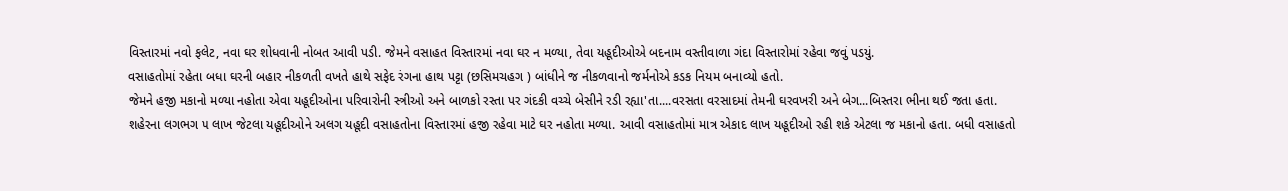વિસ્તારમાં નવો ફલેટ, નવા ઘર શોધવાની નોબત આવી પડી. જેમને વસાહત વિસ્તારમાં નવા ઘર ન મળ્યા, તેવા યહૂદીઓએ બદનામ વસ્તીવાળા ગંદા વિસ્તારોમાં રહેવા જવું પડયું.
વસાહતોમાં રહેતા બધા ઘરની બહાર નીકળતી વખતે હાથે સફેદ રંગના હાથ પટ્ટા (છસિમચહગ ) બાંધીને જ નીકળવાનો જર્મનોએ કડક નિયમ બનાવ્યો હતો.
જેમને હજી મકાનો મળ્યા નહોતા એવા યહૂદીઓના પરિવારોની સ્ત્રીઓ અને બાળકો રસ્તા પર ગંદકી વચ્ચે બેસીને રડી રહ્યા'તા....વરસતા વરસાદમાં તેમની ઘરવખરી અને બેગ...બિસ્તરા ભીના થઈ જતા હતા.
શહેરના લગભગ ૫ લાખ જેટલા યહૂદીઓને અલગ યહૂદી વસાહતોના વિસ્તારમાં હજી રહેવા માટે ઘર નહોતા મળ્યા. આવી વસાહતોમાં માત્ર એકાદ લાખ યહૂદીઓ રહી શકે એટલા જ મકાનો હતા. બધી વસાહતો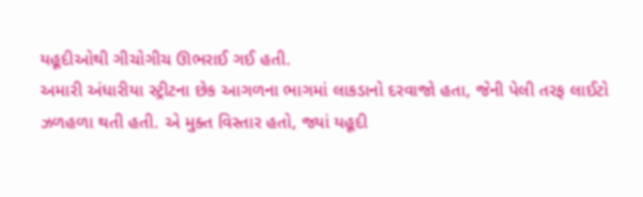યહૂદીઓથી ગીચોગીચ ઊભરાઈ ગઈ હતી.
અમારી અંધારીયા સ્ટ્રીટના છેક આગળના ભાગમાં લાકડાનો દરવાજો હતા, જેની પેલી તરફ લાઈટો ઝળહળા થતી હતી. એ મુક્ત વિસ્તાર હતો, જ્યાં યહૂદી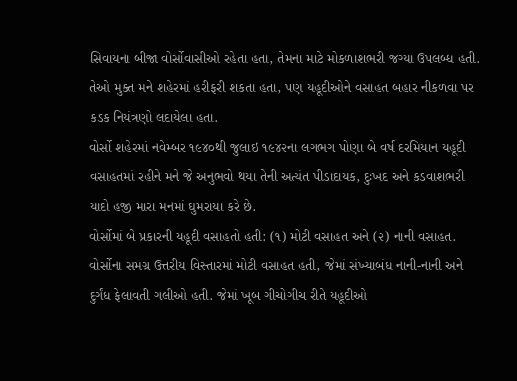સિવાયના બીજા વોર્સોવાસીઓ રહેતા હતા, તેમના માટે મોકળાશભરી જગ્યા ઉપલબ્ધ હતી. તેઓ મુક્ત મને શહેરમાં હરીફરી શકતા હતા, પણ યહૂદીઓને વસાહત બહાર નીકળવા પર કડક નિયંત્રણો લદાયેલા હતા.
વોર્સો શહેરમાં નવેમ્બર ૧૯૪૦થી જુલાઇ ૧૯૪૨ના લગભગ પોણા બે વર્ષ દરમિયાન યહૂદી વસાહતમાં રહીને મને જે અનુભવો થયા તેની અત્યંત પીડાદાયક, દુઃખદ અને કડવાશભરી યાદો હજી મારા મનમાં ઘુમરાયા કરે છે.
વોર્સોમાં બે પ્રકારની યહૂદી વસાહતો હતી: (૧) મોટી વસાહત અને (૨) નાની વસાહત.
વોર્સોના સમગ્ર ઉત્તરીય વિસ્તારમાં મોટી વસાહત હતી, જેમાં સંખ્યાબંધ નાની-નાની અને દુર્ગંધ ફેલાવતી ગલીઓ હતી. જેમાં ખૂબ ગીચોગીચ રીતે યહૂદીઓ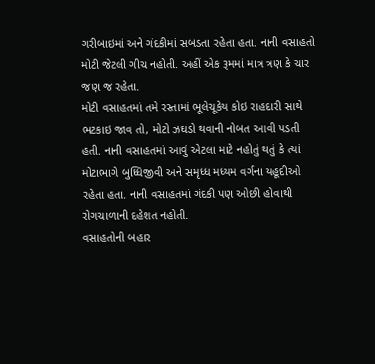ગરીબાઇમાં અને ગંદકીમાં સબડતા રહેતા હતા. નાની વસાહતો મોટી જેટલી ગીચ નહોતી. અહીં એક રૂમમાં માત્ર ત્રણ કે ચાર જણ જ રહેતા.
મોટી વસાહતમાં તમે રસ્તામાં ભૂલેચૂકેય કોઇ રાહદારી સાથે ભટકાઇ જાવ તો, મોટો ઝઘડો થવાની નોબત આવી પડતી હતી. નાની વસાહતમાં આવું એટલા માટે નહોતું થતું કે ત્યાં મોટાભાગે બુધ્ધિજીવી અને સમૃધ્ધ મધ્યમ વર્ગના યહૂદીઓ રહેતા હતા. નાની વસાહતમાં ગંદકી પણ ઓછી હોવાથી રોગચાળાની દહેશત નહોતી.
વસાહતોની બહાર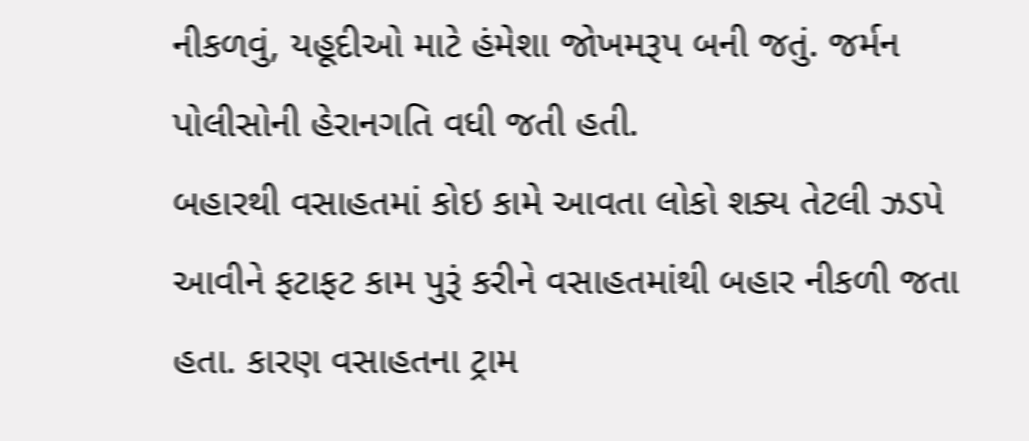નીકળવું, યહૂદીઓ માટે હંમેશા જોખમરૂપ બની જતું. જર્મન પોલીસોની હેરાનગતિ વધી જતી હતી.
બહારથી વસાહતમાં કોઇ કામે આવતા લોકો શક્ય તેટલી ઝડપે આવીને ફટાફટ કામ પુરૂં કરીને વસાહતમાંથી બહાર નીકળી જતા હતા. કારણ વસાહતના ટ્રામ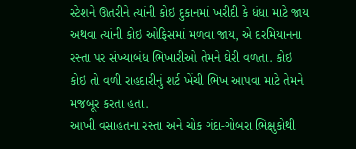સ્ટેશને ઊતરીને ત્યાંની કોઇ દુકાનમાં ખરીદી કે ધંધા માટે જાય અથવા ત્યાંની કોઇ ઓફિસમાં મળવા જાય, એ દરમિયાનના રસ્તા પર સંખ્યાબંધ ભિખારીઓ તેમને ઘેરી વળતા. કોઇ કોઇ તો વળી રાહદારીનું શર્ટ ખેંચી ભિખ આપવા માટે તેમને મજબૂર કરતા હતા.
આખી વસાહતના રસ્તા અને ચોક ગંદા-ગોબરા ભિક્ષુકોથી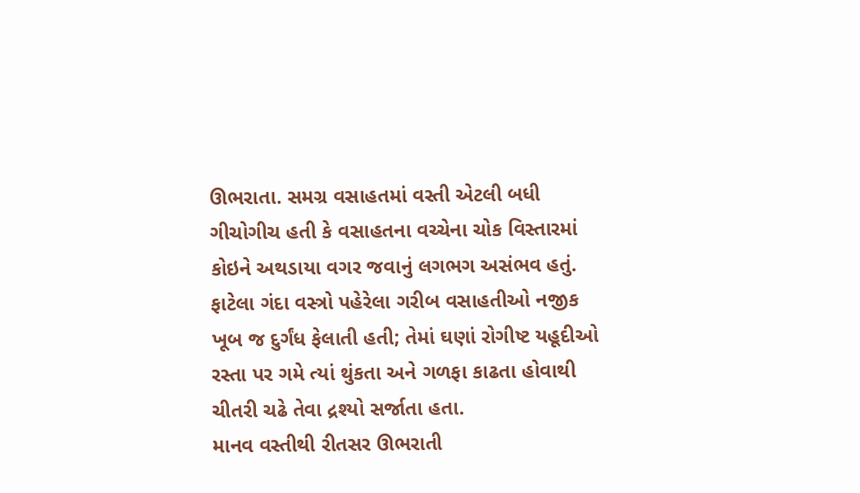ઊભરાતા. સમગ્ર વસાહતમાં વસ્તી એટલી બધી ગીચોગીચ હતી કે વસાહતના વચ્ચેના ચોક વિસ્તારમાં કોઇને અથડાયા વગર જવાનું લગભગ અસંભવ હતું. ફાટેલા ગંદા વસ્ત્રો પહેરેલા ગરીબ વસાહતીઓ નજીક ખૂબ જ દુર્ગંધ ફેલાતી હતી; તેમાં ઘણાં રોગીષ્ટ યહૂદીઓ રસ્તા પર ગમે ત્યાં થુંકતા અને ગળફા કાઢતા હોવાથી ચીતરી ચઢે તેવા દ્રશ્યો સર્જાતા હતા.
માનવ વસ્તીથી રીતસર ઊભરાતી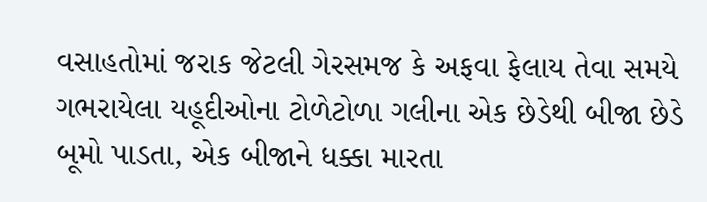વસાહતોમાં જરાક જેટલી ગેરસમજ કે અફવા ફેલાય તેવા સમયે ગભરાયેલા યહૂદીઓના ટોળેટોળા ગલીના એક છેડેથી બીજા છેડે બૂમો પાડતા, એક બીજાને ધક્કા મારતા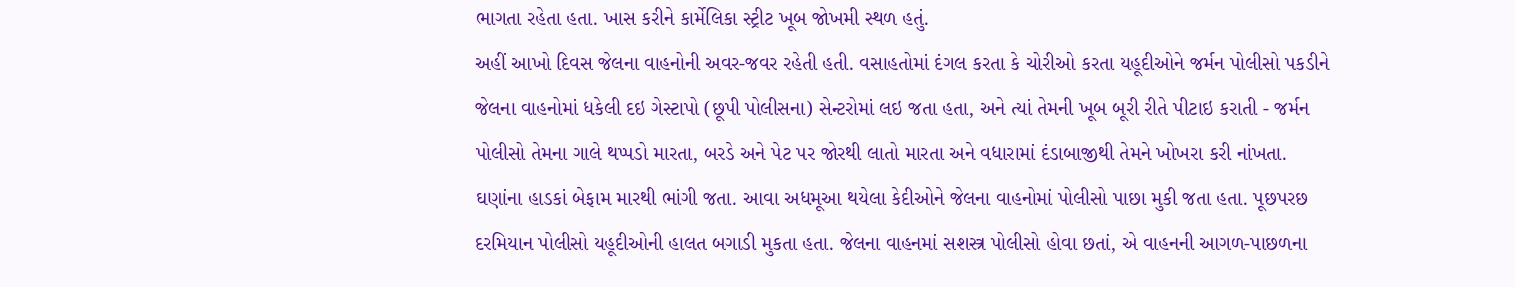ભાગતા રહેતા હતા. ખાસ કરીને કાર્મેલિકા સ્ટ્રીટ ખૂબ જોખમી સ્થળ હતું.
અહીં આખો દિવસ જેલના વાહનોની અવર-જવર રહેતી હતી. વસાહતોમાં દંગલ કરતા કે ચોરીઓ કરતા યહૂદીઓને જર્મન પોલીસો પકડીને જેલના વાહનોમાં ધકેલી દઇ ગેસ્ટાપો (છૂપી પોલીસના) સેન્ટરોમાં લઇ જતા હતા, અને ત્યાં તેમની ખૂબ બૂરી રીતે પીટાઇ કરાતી - જર્મન પોલીસો તેમના ગાલે થપ્પડો મારતા, બરડે અને પેટ પર જોરથી લાતો મારતા અને વધારામાં દંડાબાજીથી તેમને ખોખરા કરી નાંખતા.
ઘણાંના હાડકાં બેફામ મારથી ભાંગી જતા. આવા અધમૂઆ થયેલા કેદીઓને જેલના વાહનોમાં પોલીસો પાછા મુકી જતા હતા. પૂછપરછ દરમિયાન પોલીસો યહૂદીઓની હાલત બગાડી મુકતા હતા. જેલના વાહનમાં સશસ્ત્ર પોલીસો હોવા છતાં, એ વાહનની આગળ-પાછળના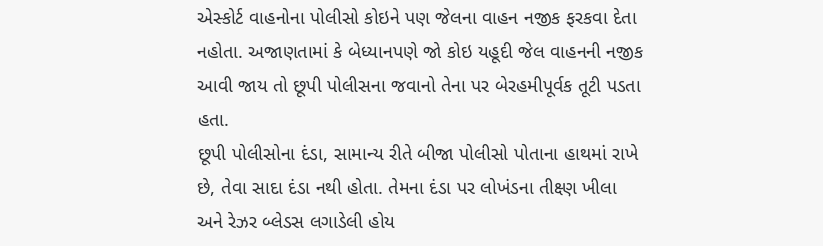એસ્કોર્ટ વાહનોના પોલીસો કોઇને પણ જેલના વાહન નજીક ફરકવા દેતા નહોતા. અજાણતામાં કે બેધ્યાનપણે જો કોઇ યહૂદી જેલ વાહનની નજીક આવી જાય તો છૂપી પોલીસના જવાનો તેના પર બેરહમીપૂર્વક તૂટી પડતા હતા.
છૂપી પોલીસોના દંડા, સામાન્ય રીતે બીજા પોલીસો પોતાના હાથમાં રાખે છે, તેવા સાદા દંડા નથી હોતા. તેમના દંડા પર લોખંડના તીક્ષ્ણ ખીલા અને રેઝર બ્લેડસ લગાડેલી હોય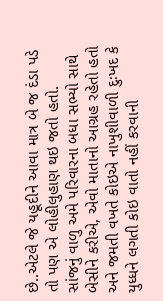છે..એટલે જે યહૂદીને આવા માત્ર બે જ દંડા પડે તો પણ એ લોહીલુહાણ થઇ જતો હતો.
સાંજનું વાળુ અમે પરિવારના બધા સભ્યો સાથે બેસીને કરીએ, એવો માતાનો આગ્રહ રહેતો હતો અને જમતી વખતે કોઇએ નાખુશીવાળી દુઃખદ કે યુધ્ધને લગતી કોઇ વાતો નહીં કરવાની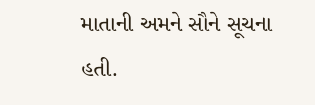માતાની અમને સૌને સૂચના હતી.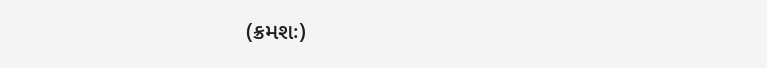(ક્રમશઃ)